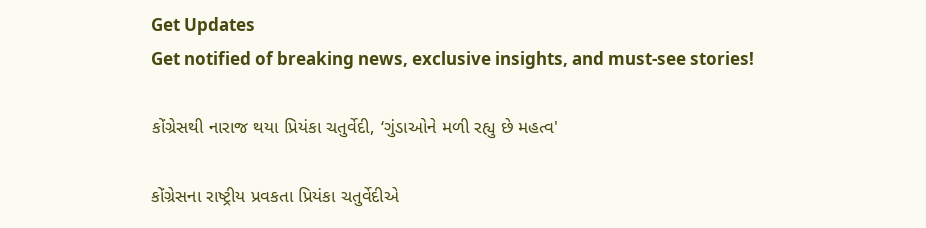Get Updates
Get notified of breaking news, exclusive insights, and must-see stories!

કોંગ્રેસથી નારાજ થયા પ્રિયંકા ચતુર્વેદી, ‘ગુંડાઓને મળી રહ્યુ છે મહત્વ'

કોંગ્રેસના રાષ્ટ્રીય પ્રવકતા પ્રિયંકા ચતુર્વેદીએ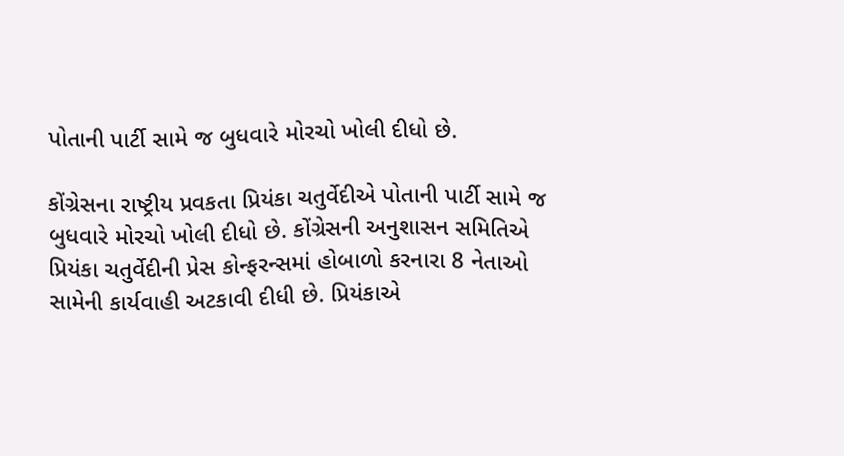પોતાની પાર્ટી સામે જ બુધવારે મોરચો ખોલી દીધો છે.

કોંગ્રેસના રાષ્ટ્રીય પ્રવકતા પ્રિયંકા ચતુર્વેદીએ પોતાની પાર્ટી સામે જ બુધવારે મોરચો ખોલી દીધો છે. કોંગ્રેસની અનુશાસન સમિતિએ પ્રિયંકા ચતુર્વેદીની પ્રેસ કોન્ફરન્સમાં હોબાળો કરનારા 8 નેતાઓ સામેની કાર્યવાહી અટકાવી દીધી છે. પ્રિયંકાએ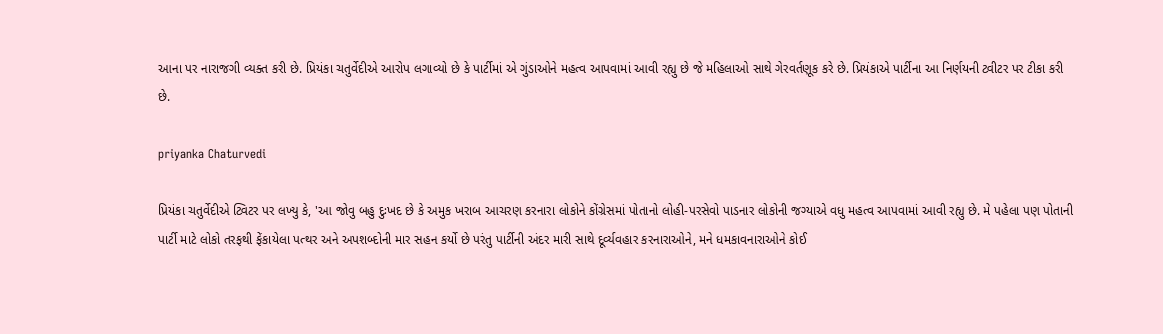આના પર નારાજગી વ્યક્ત કરી છે. પ્રિયંકા ચતુર્વેદીએ આરોપ લગાવ્યો છે કે પાર્ટીમાં એ ગુંડાઓને મહત્વ આપવામાં આવી રહ્યુ છે જે મહિલાઓ સાથે ગેરવર્તણૂક કરે છે. પ્રિયંકાએ પાર્ટીના આ નિર્ણયની ટ્વીટર પર ટીકા કરી છે.

priyanka Chaturvedi

પ્રિયંકા ચતુર્વેદીએ ટ્વિટર પર લખ્યુ કે, 'આ જોવુ બહુ દુઃખદ છે કે અમુક ખરાબ આચરણ કરનારા લોકોને કોંગ્રેસમાં પોતાનો લોહી-પરસેવો પાડનાર લોકોની જગ્યાએ વધુ મહત્વ આપવામાં આવી રહ્યુ છે. મે પહેલા પણ પોતાની પાર્ટી માટે લોકો તરફથી ફેંકાયેલા પત્થર અને અપશબ્દોની માર સહન કર્યો છે પરંતુ પાર્ટીની અંદર મારી સાથે દૂર્વ્યવહાર કરનારાઓને, મને ધમકાવનારાઓને કોઈ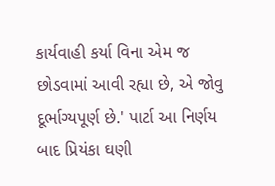કાર્યવાહી કર્યા વિના એમ જ છોડવામાં આવી રહ્યા છે, એ જોવુ દૂર્ભાગ્યપૂર્ણ છે.' પાર્ટા આ નિર્ણય બાદ પ્રિયંકા ઘણી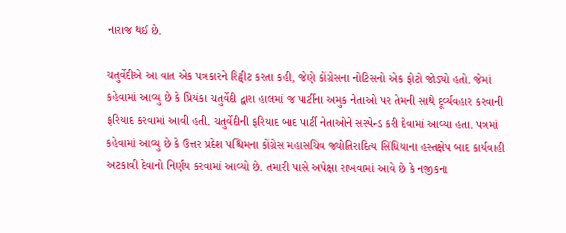નારાજ થઈ છે.

ચતુર્વેદીએ આ વાત એક પત્રકારને રિટ્વીટ કરતા કહી, જેણે કોંગ્રેસના નોટિસનો એક ફોટો જોડ્યો હતો. જેમાં કહેવામાં આવ્યુ છે કે પ્રિયંકા ચતુર્વેદી દ્વારા હાલમાં જ પાર્ટીના અમુક નેતાઓ પર તેમની સાથે દૂર્વ્યવહાર કરવાની ફરિયાદ કરવામાં આવી હતી. ચતુર્વેદીની ફરિયાદ બાદ પાર્ટી નેતાઓને સસ્પેન્ડ કરી દેવામાં આવ્યા હતા. પત્રમાં કહેવામાં આવ્યુ છે કે ઉત્તર પ્રદેશ પશ્ચિમના કોંગ્રેસ મહાસચિવ જ્યોતિરાદિત્ય સિંધિયાના હસ્તક્ષેપ બાદ કાર્યવાહી અટકાવી દેવાનો નિર્ણય કરવામાં આવ્યો છે. તમારી પાસે અપેક્ષા રાખવામાં આવે છે કે નજીકના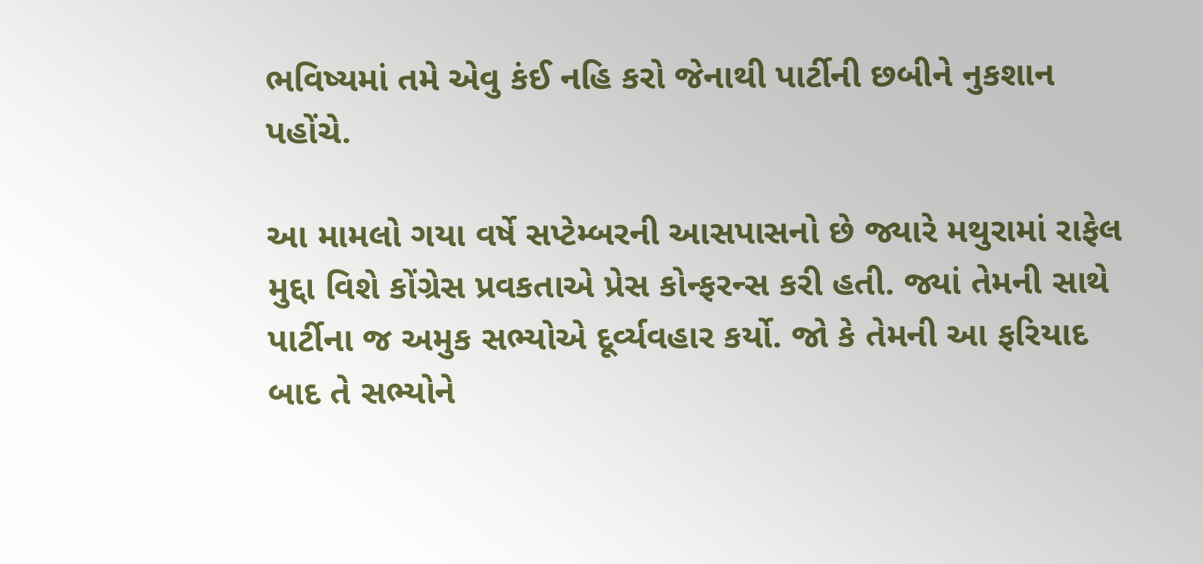ભવિષ્યમાં તમે એવુ કંઈ નહિ કરો જેનાથી પાર્ટીની છબીને નુકશાન પહોંચે.

આ મામલો ગયા વર્ષે સપ્ટેમ્બરની આસપાસનો છે જ્યારે મથુરામાં રાફેલ મુદ્દા વિશે કોંગ્રેસ પ્રવકતાએ પ્રેસ કોન્ફરન્સ કરી હતી. જ્યાં તેમની સાથે પાર્ટીના જ અમુક સભ્યોએ દૂર્વ્યવહાર કર્યો. જો કે તેમની આ ફરિયાદ બાદ તે સભ્યોને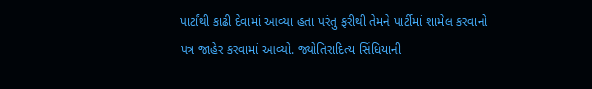પાર્ટાંથી કાઢી દેવામાં આવ્યા હતા પરંતુ ફરીથી તેમને પાર્ટીમાં શામેલ કરવાનો પત્ર જાહેર કરવામાં આવ્યો. જ્યોતિરાદિત્ય સિંધિયાની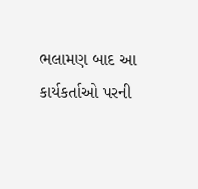ભલામણ બાદ આ કાર્યકર્તાઓ પરની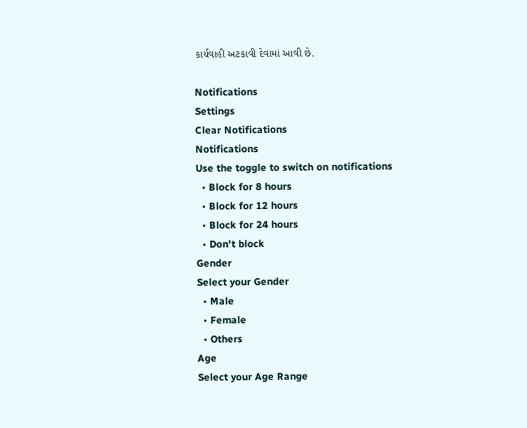કાર્યવાહી અટકાવી દેવામાં આવી છે.

Notifications
Settings
Clear Notifications
Notifications
Use the toggle to switch on notifications
  • Block for 8 hours
  • Block for 12 hours
  • Block for 24 hours
  • Don't block
Gender
Select your Gender
  • Male
  • Female
  • Others
Age
Select your Age Range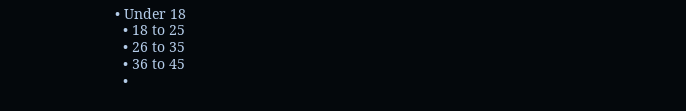• Under 18
  • 18 to 25
  • 26 to 35
  • 36 to 45
  •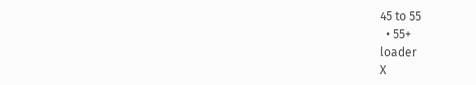45 to 55
  • 55+
loader
X